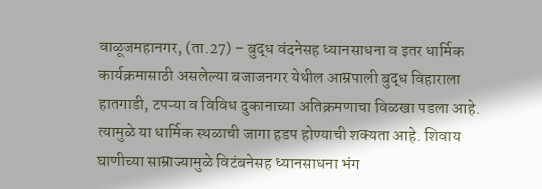वाळूजमहानगर, (ता.27) – बुद्ध वंदनेसह ध्यानसाधना व इतर धार्मिक कार्यक्रमासाठी असलेल्या बजाजनगर येथील आम्रपाली बुद्ध विहाराला हातगाडी, टपऱ्या व विविध दुकानाच्या अतिक्रमणाचा विळखा पडला आहे. त्यामुळे या धार्मिक स्थळाची जागा हडप होण्याची शक्यता आहे. शिवाय घाणीच्या साम्राज्यामुळे विटंबनेसह ध्यानसाधना भंग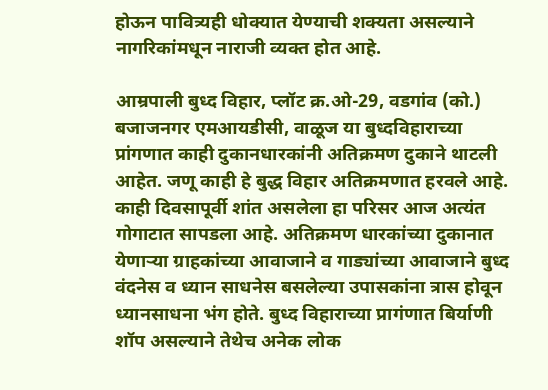होऊन पावित्र्यही धोक्यात येण्याची शक्यता असल्याने नागरिकांमधून नाराजी व्यक्त होत आहे.

आम्रपाली बुध्द विहार, प्लॉट क्र.ओ-29, वडगांव (को.) बजाजनगर एमआयडीसी, वाळूज या बुध्दविहाराच्या प्रांगणात काही दुकानधारकांनी अतिक्रमण दुकाने थाटली आहेत. जणू काही हे बुद्ध विहार अतिक्रमणात हरवले आहे. काही दिवसापूर्वी शांत असलेला हा परिसर आज अत्यंत गोगाटात सापडला आहे. अतिक्रमण धारकांच्या दुकानात येणाऱ्या ग्राहकांच्या आवाजाने व गाड्यांच्या आवाजाने बुध्द वंदनेस व ध्यान साधनेस बसलेल्या उपासकांना त्रास होवून ध्यानसाधना भंग होते. बुध्द विहाराच्या प्रागंणात बिर्याणी शॉप असल्याने तेथेच अनेक लोक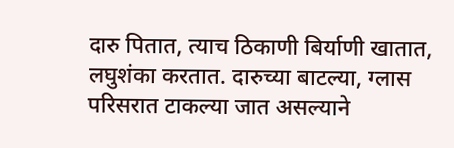दारु पितात, त्याच ठिकाणी बिर्याणी खातात, लघुशंका करतात. दारुच्या बाटल्या, ग्लास परिसरात टाकल्या जात असल्याने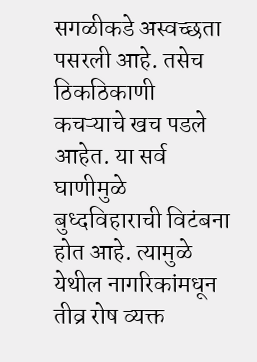सगळीकडे अस्वच्छता पसरली आहे. तसेच ठिकठिकाणी कचऱ्याचे खच पडले आहेत. या सर्व घाणीमुळे बुध्दविहाराची विटंबना होत आहे. त्यामुळे येथील नागरिकांमधून तीव्र रोष व्यक्त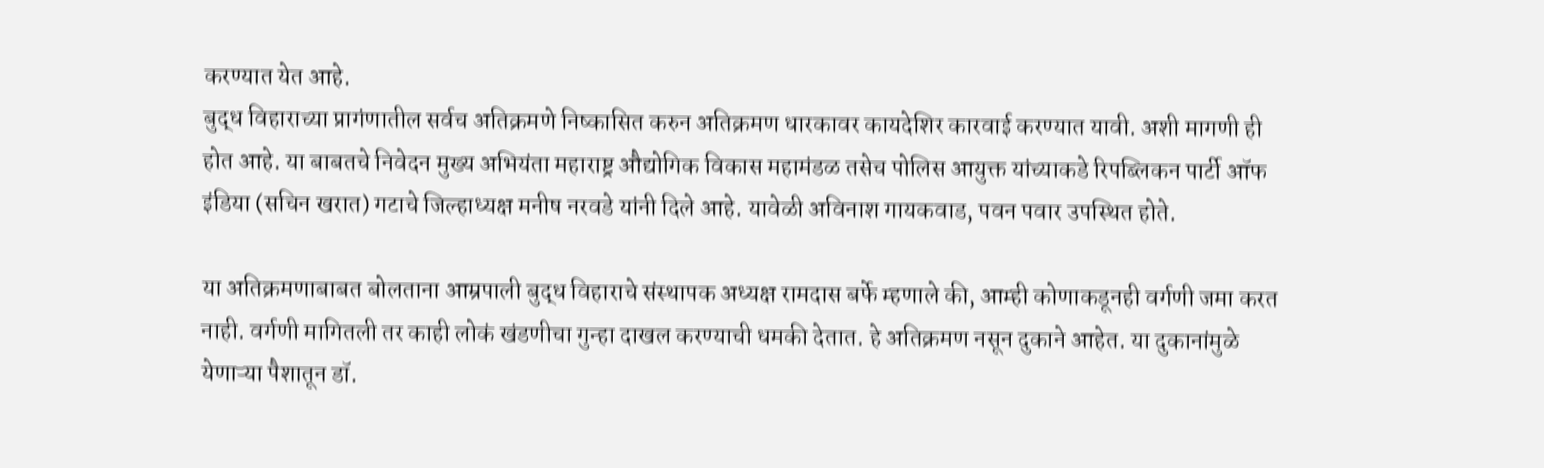करण्यात येत आहे.
बुद्ध विहाराच्या प्रागंणातील सर्वच अतिक्रमणे निष्कासित करुन अतिक्रमण धारकावर कायदेशिर कारवाई करण्यात यावी. अशी मागणी ही होत आहे. या बाबतचे निवेदन मुख्य अभियंता महाराष्ट्र औद्योगिक विकास महामंडळ तसेच पोलिस आयुक्त यांच्याकडे रिपब्लिकन पार्टी ऑफ इंडिया (सचिन खरात) गटाचे जिल्हाध्यक्ष मनीष नरवडे यांनी दिले आहे. यावेळी अविनाश गायकवाड, पवन पवार उपस्थित होते.

या अतिक्रमणाबाबत बोलताना आम्रपाली बुद्ध विहाराचे संस्थापक अध्यक्ष रामदास बर्फे म्हणाले की, आम्ही कोणाकडूनही वर्गणी जमा करत नाही. वर्गणी मागितली तर काही लोकं खंडणीचा गुन्हा दाखल करण्याची धमकी देतात. हे अतिक्रमण नसून दुकाने आहेत. या दुकानांमुळे येणाऱ्या पैशातून डॉ.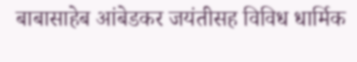बाबासाहेब आंबेडकर जयंतीसह विविध धार्मिक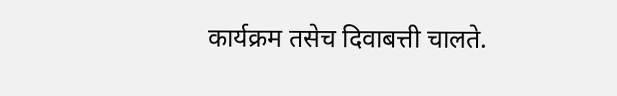कार्यक्रम तसेच दिवाबत्ती चालते.